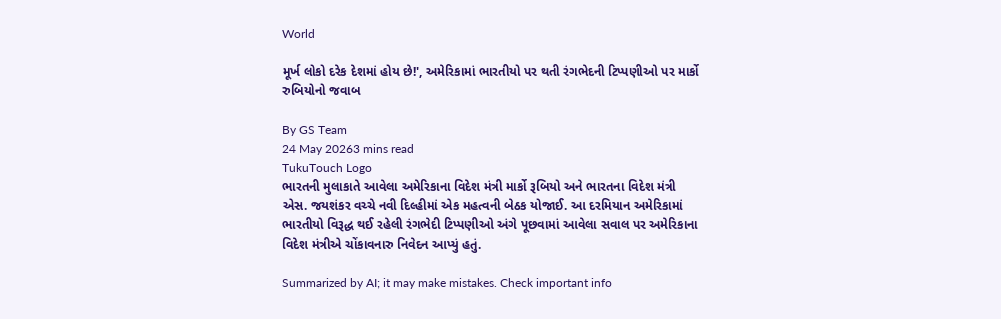World

મૂર્ખ લોકો દરેક દેશમાં હોય છે!', અમેરિકામાં ભારતીયો પર થતી રંગભેદની ટિપ્પણીઓ પર માર્કો રુબિયોનો જવાબ

By GS Team
24 May 20263 mins read
TukuTouch Logo
ભારતની મુલાકાતે આવેલા અમેરિકાના વિદેશ મંત્રી માર્કો રૂબિયો અને ભારતના વિદેશ મંત્રી એસ. જયશંકર વચ્ચે નવી દિલ્હીમાં એક મહત્વની બેઠક યોજાઈ. આ દરમિયાન અમેરિકામાં ભારતીયો વિરૂદ્ધ થઈ રહેલી રંગભેદી ટિપ્પણીઓ અંગે પૂછવામાં આવેલા સવાલ પર અમેરિકાના વિદેશ મંત્રીએ ચોંકાવનારુ નિવેદન આપ્યું હતું.

Summarized by AI; it may make mistakes. Check important info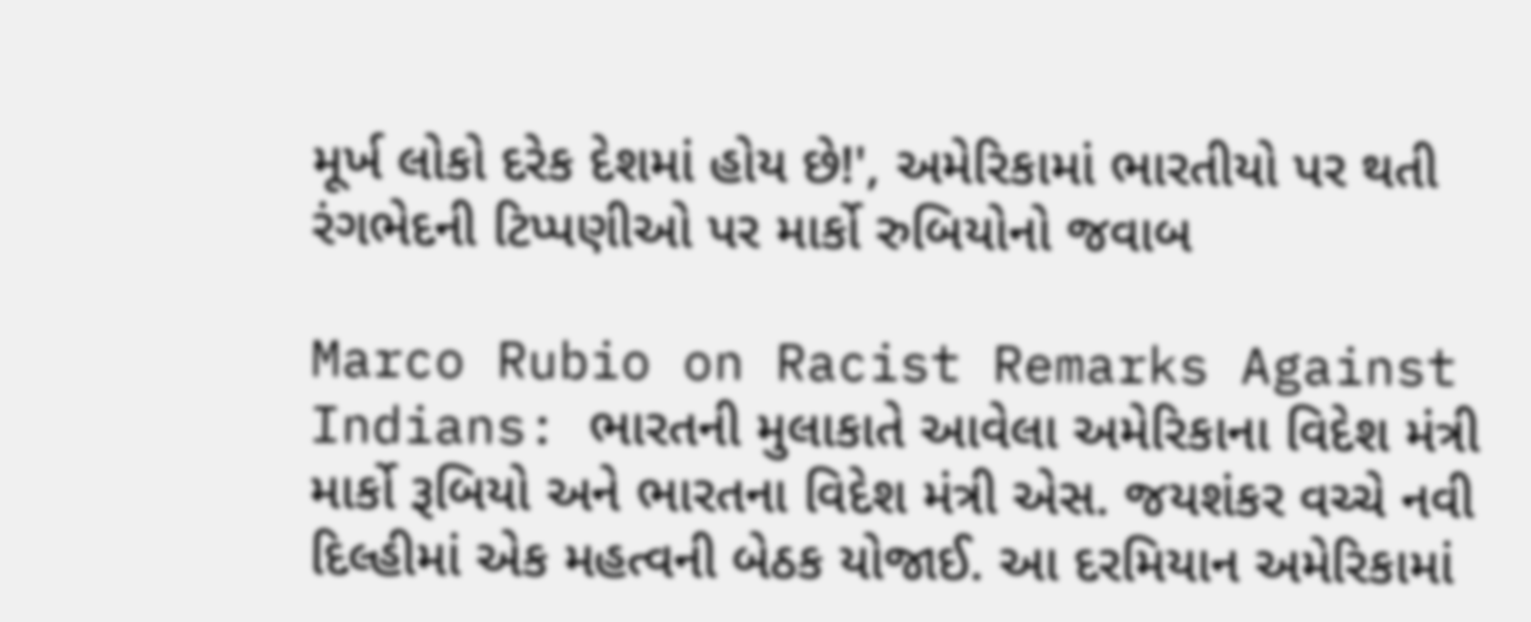મૂર્ખ લોકો દરેક દેશમાં હોય છે!', અમેરિકામાં ભારતીયો પર થતી રંગભેદની ટિપ્પણીઓ પર માર્કો રુબિયોનો જવાબ

Marco Rubio on Racist Remarks Against Indians: ભારતની મુલાકાતે આવેલા અમેરિકાના વિદેશ મંત્રી માર્કો રૂબિયો અને ભારતના વિદેશ મંત્રી એસ. જયશંકર વચ્ચે નવી દિલ્હીમાં એક મહત્વની બેઠક યોજાઈ. આ દરમિયાન અમેરિકામાં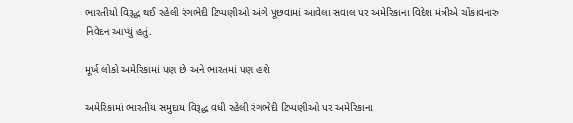ભારતીયો વિરૂદ્ધ થઈ રહેલી રંગભેદી ટિપ્પણીઓ અંગે પૂછવામાં આવેલા સવાલ પર અમેરિકાના વિદેશ મંત્રીએ ચોંકાવનારુ નિવેદન આપ્યું હતું.

મૂર્ખ લોકો અમેરિકામાં પણ છે અને ભારતમાં પણ હશે

અમેરિકામાં ભારતીય સમુદાય વિરૂદ્ધ વધી રહેલી રંગભેદી ટિપ્પણીઓ પર અમેરિકાના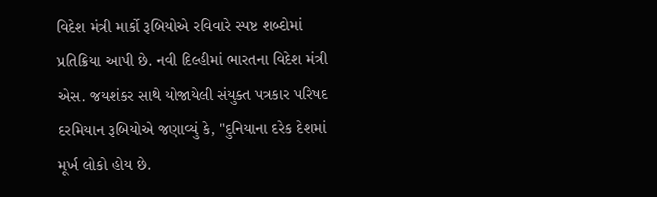વિદેશ મંત્રી માર્કો રૂબિયોએ રવિવારે સ્પષ્ટ શબ્દોમાં પ્રતિક્રિયા આપી છે. નવી દિલ્હીમાં ભારતના વિદેશ મંત્રી એસ. જયશંકર સાથે યોજાયેલી સંયુક્ત પત્રકાર પરિષદ દરમિયાન રૂબિયોએ જણાવ્યું કે, "દુનિયાના દરેક દેશમાં મૂર્ખ લોકો હોય છે.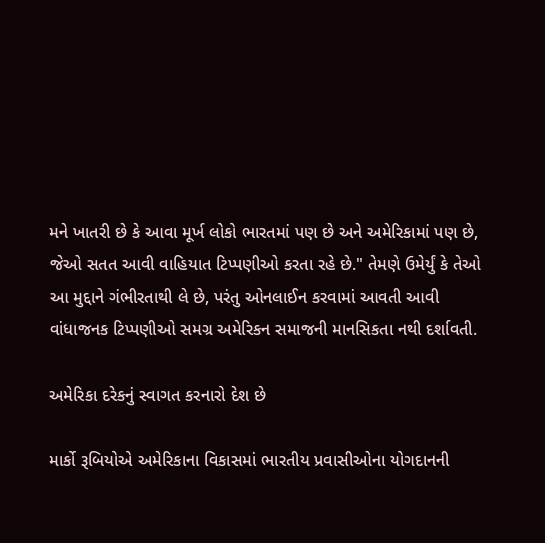મને ખાતરી છે કે આવા મૂર્ખ લોકો ભારતમાં પણ છે અને અમેરિકામાં પણ છે, જેઓ સતત આવી વાહિયાત ટિપ્પણીઓ કરતા રહે છે." તેમણે ઉમેર્યું કે તેઓ આ મુદ્દાને ગંભીરતાથી લે છે, પરંતુ ઓનલાઈન કરવામાં આવતી આવી વાંધાજનક ટિપ્પણીઓ સમગ્ર અમેરિકન સમાજની માનસિકતા નથી દર્શાવતી.

અમેરિકા દરેકનું સ્વાગત કરનારો દેશ છે

માર્કો રૂબિયોએ અમેરિકાના વિકાસમાં ભારતીય પ્રવાસીઓના યોગદાનની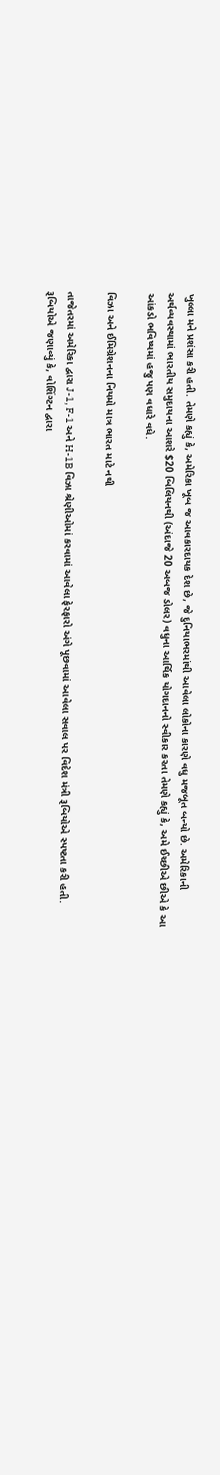ખુલ્લા મને પ્રશંસા કરી હતી. તેમણે કહ્યું કે, અમેરિકા ખૂબ જ આવકારદાયક દેશ છે, જે દુનિયાભરમાંથી આવેલા લોકોના કારણે વધુ મજબૂત બન્યો છે. અમેરિકાની અર્થવ્યવસ્થામાં ભારતીય સમુદાયના આશરે $20 બિલિયનથી (અંદાજે 20 અબજ ડોલર) વધુના આર્થિક યોગદાનનો સ્વીકાર કરતા તેમણે કહ્યું કે, અમે ઈચ્છીએ છીએ કે આ આંકડો ભવિષ્યમાં હજુ પણ વધારે વધે.

વિઝા અને ઈમિગ્રેશનના નિયમો માત્ર ભારત માટે નથી

તાજેતરમાં અમેરિકા દ્વારા J-1, F-1 અને H-1B વિઝા શ્રેણીઓમાં કરવામાં આવેલા ફેરફારો અંગે પૂછવામાં આવેલા સવાલ પર વિદેશ મંત્રી રૂબિયોએ સ્પષ્ટતા કરી હતી. રૂબિયોએ જણાવ્યું કે, વોશિંગ્ટન દ્વારા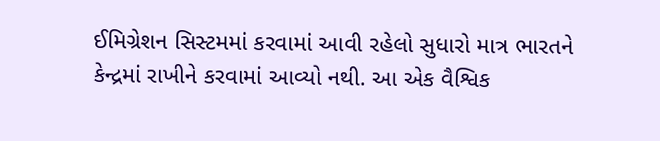ઈમિગ્રેશન સિસ્ટમમાં કરવામાં આવી રહેલો સુધારો માત્ર ભારતને કેન્દ્રમાં રાખીને કરવામાં આવ્યો નથી. આ એક વૈશ્વિક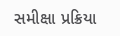સમીક્ષા પ્રક્રિયા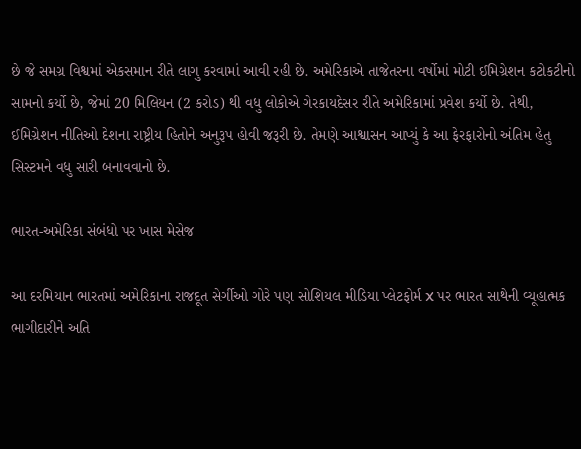છે જે સમગ્ર વિશ્વમાં એકસમાન રીતે લાગુ કરવામાં આવી રહી છે. અમેરિકાએ તાજેતરના વર્ષોમાં મોટી ઈમિગ્રેશન કટોકટીનો સામનો કર્યો છે, જેમાં 20 મિલિયન (2 કરોડ) થી વધુ લોકોએ ગેરકાયદેસર રીતે અમેરિકામાં પ્રવેશ કર્યો છે. તેથી, ઈમિગ્રેશન નીતિઓ દેશના રાષ્ટ્રીય હિતોને અનુરૂપ હોવી જરૂરી છે. તેમણે આશ્વાસન આપ્યું કે આ ફેરફારોનો અંતિમ હેતુ સિસ્ટમને વધુ સારી બનાવવાનો છે.

ભારત-અમેરિકા સંબંધો પર ખાસ મેસેજ

આ દરમિયાન ભારતમાં અમેરિકાના રાજદૂત સેર્ગીઓ ગોરે પણ સોશિયલ મીડિયા પ્લેટફોર્મ X પર ભારત સાથેની વ્યૂહાત્મક ભાગીદારીને અતિ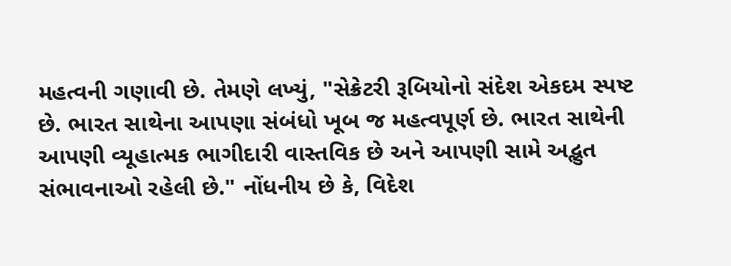મહત્વની ગણાવી છે. તેમણે લખ્યું, "સેક્રેટરી રૂબિયોનો સંદેશ એકદમ સ્પષ્ટ છે. ભારત સાથેના આપણા સંબંધો ખૂબ જ મહત્વપૂર્ણ છે. ભારત સાથેની આપણી વ્યૂહાત્મક ભાગીદારી વાસ્તવિક છે અને આપણી સામે અદ્ભુત સંભાવનાઓ રહેલી છે." નોંધનીય છે કે, વિદેશ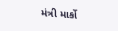મંત્રી માર્કો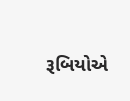રૂબિયોએ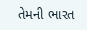તેમની ભારત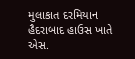મુલાકાત દરમિયાન હૈદરાબાદ હાઉસ ખાતે એસ.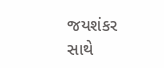જયશંકર સાથે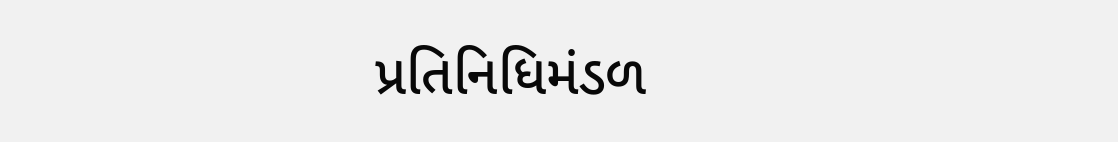પ્રતિનિધિમંડળ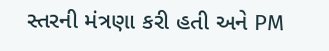સ્તરની મંત્રણા કરી હતી અને PM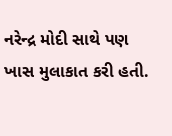નરેન્દ્ર મોદી સાથે પણ ખાસ મુલાકાત કરી હતી.